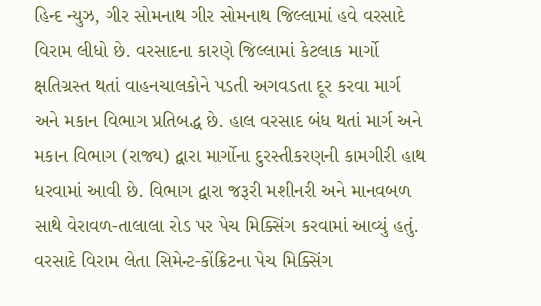હિન્દ ન્યુઝ, ગીર સોમનાથ ગીર સોમનાથ જિલ્લામાં હવે વરસાદે વિરામ લીધો છે. વરસાદના કારણે જિલ્લામાં કેટલાક માર્ગો ક્ષતિગ્રસ્ત થતાં વાહનચાલકોને પડતી અગવડતા દૂર કરવા માર્ગ અને મકાન વિભાગ પ્રતિબદ્ધ છે. હાલ વરસાદ બંધ થતાં માર્ગ અને મકાન વિભાગ (રાજ્ય) દ્વારા માર્ગોના દુરસ્તીકરણની કામગીરી હાથ ધરવામાં આવી છે. વિભાગ દ્વારા જરૂરી મશીનરી અને માનવબળ સાથે વેરાવળ-તાલાલા રોડ પર પેચ મિક્સિંગ કરવામાં આવ્યું હતું. વરસાદે વિરામ લેતા સિમેન્ટ-કોંક્રિટના પેચ મિક્સિંગ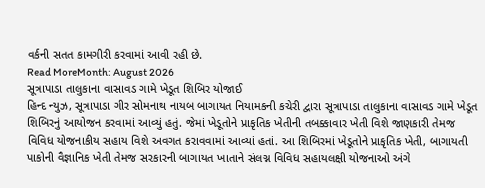વર્કની સતત કામગીરી કરવામાં આવી રહી છે.
Read MoreMonth: August 2026
સૂત્રાપાડા તાલુકાના વાસાવડ ગામે ખેડૂત શિબિર યોજાઈ
હિન્દ ન્યુઝ, સૂત્રાપાડા ગીર સોમનાથ નાયબ બાગાયત નિયામકની કચેરી દ્વારા સૂત્રાપાડા તાલુકાના વાસાવડ ગામે ખેડૂત શિબિરનું આયોજન કરવામાં આવ્યું હતું. જેમાં ખેડૂતોને પ્રાકૃતિક ખેતીની તબક્કાવાર ખેતી વિશે જાણકારી તેમજ વિવિધ યોજનાકીય સહાય વિશે અવગત કરાવવામાં આવ્યાં હતાં. આ શિબિરમાં ખેડૂતોને પ્રાકૃતિક ખેતી, બાગાયતી પાકોની વૈજ્ઞાનિક ખેતી તેમજ સરકારની બાગાયત ખાતાને સંલગ્ન વિવિધ સહાયલક્ષી યોજનાઓ અંગે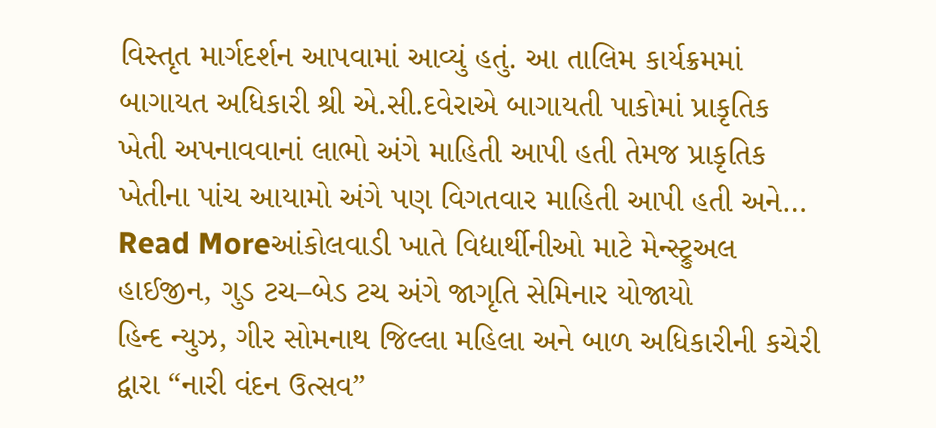વિસ્તૃત માર્ગદર્શન આપવામાં આવ્યું હતું. આ તાલિમ કાર્યક્રમમાં બાગાયત અધિકારી શ્રી એ.સી.દવેરાએ બાગાયતી પાકોમાં પ્રાકૃતિક ખેતી અપનાવવાનાં લાભો અંગે માહિતી આપી હતી તેમજ પ્રાકૃતિક ખેતીના પાંચ આયામો અંગે પણ વિગતવાર માહિતી આપી હતી અને…
Read Moreઆંકોલવાડી ખાતે વિદ્યાર્થીનીઓ માટે મેન્સ્ટ્રુઅલ હાઈજીન, ગુડ ટચ–બેડ ટચ અંગે જાગૃતિ સેમિનાર યોજાયો
હિન્દ ન્યુઝ, ગીર સોમનાથ જિલ્લા મહિલા અને બાળ અધિકારીની કચેરી દ્વારા “નારી વંદન ઉત્સવ”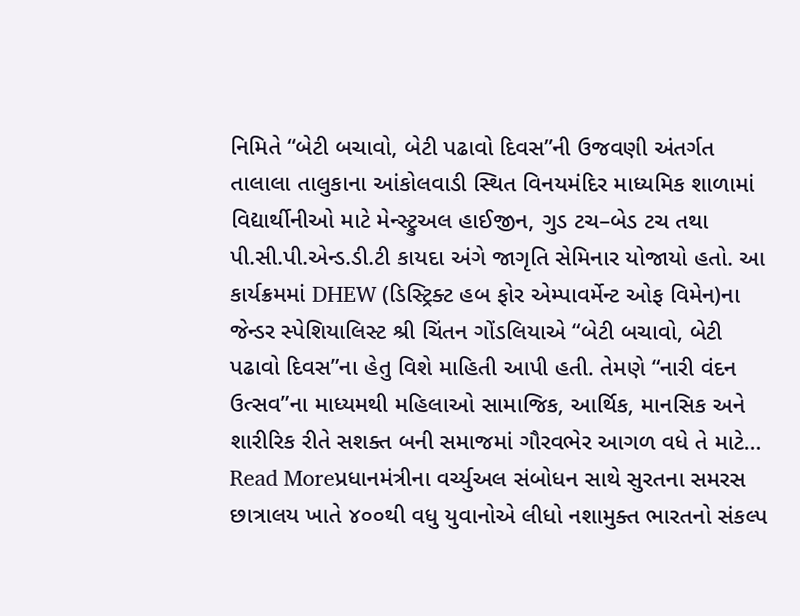નિમિતે “બેટી બચાવો, બેટી પઢાવો દિવસ”ની ઉજવણી અંતર્ગત તાલાલા તાલુકાના આંકોલવાડી સ્થિત વિનયમંદિર માધ્યમિક શાળામાં વિદ્યાર્થીનીઓ માટે મેન્સ્ટ્રુઅલ હાઈજીન, ગુડ ટચ–બેડ ટચ તથા પી.સી.પી.એન્ડ.ડી.ટી કાયદા અંગે જાગૃતિ સેમિનાર યોજાયો હતો. આ કાર્યક્રમમાં DHEW (ડિસ્ટ્રિક્ટ હબ ફોર એમ્પાવર્મેન્ટ ઓફ વિમેન)ના જેન્ડર સ્પેશિયાલિસ્ટ શ્રી ચિંતન ગોંડલિયાએ “બેટી બચાવો, બેટી પઢાવો દિવસ”ના હેતુ વિશે માહિતી આપી હતી. તેમણે “નારી વંદન ઉત્સવ”ના માધ્યમથી મહિલાઓ સામાજિક, આર્થિક, માનસિક અને શારીરિક રીતે સશક્ત બની સમાજમાં ગૌરવભેર આગળ વધે તે માટે…
Read Moreપ્રધાનમંત્રીના વર્ચ્યુઅલ સંબોધન સાથે સુરતના સમરસ છાત્રાલય ખાતે ૪૦૦થી વધુ યુવાનોએ લીધો નશામુક્ત ભારતનો સંકલ્પ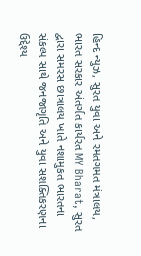હિન્દ ન્યુઝ, સુરત યુવા અને રમતગમત મંત્રાલય, ભારત સરકાર અંતર્ગત કાર્યરત MY Bharat, સુરત દ્વારા સમરસ છાત્રાલય ખાતે નશામુકત ભારતના સંકલ્પ સાથે જનજાગૃતિ અને યુવા સશક્તિકરણના ઉદ્દેશ્ય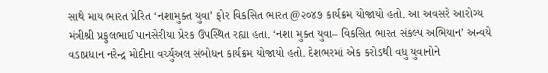સાથે માય ભારત પ્રેરિત ‘નશામુક્ત યુવા’ ફોર વિકસિત ભારત@૨૦૪૭ કાર્યક્રમ યોજાયો હતો. આ અવસરે આરોગ્ય મંત્રીશ્રી પ્રફુલભાઈ પાનસેરીયા પ્રેરક ઉપસ્થિત રહ્યા હતા. ‘નશા મુક્ત યુવા– વિકસિત ભારત સંકલ્પ અભિયાન’ અન્વયે વડાપ્રધાન નરેન્દ્ર મોદીના વર્ચ્યુઅલ સંબોધન કાર્યક્રમ યોજાયો હતો. દેશભરમાં એક કરોડથી વધુ યુવાનોને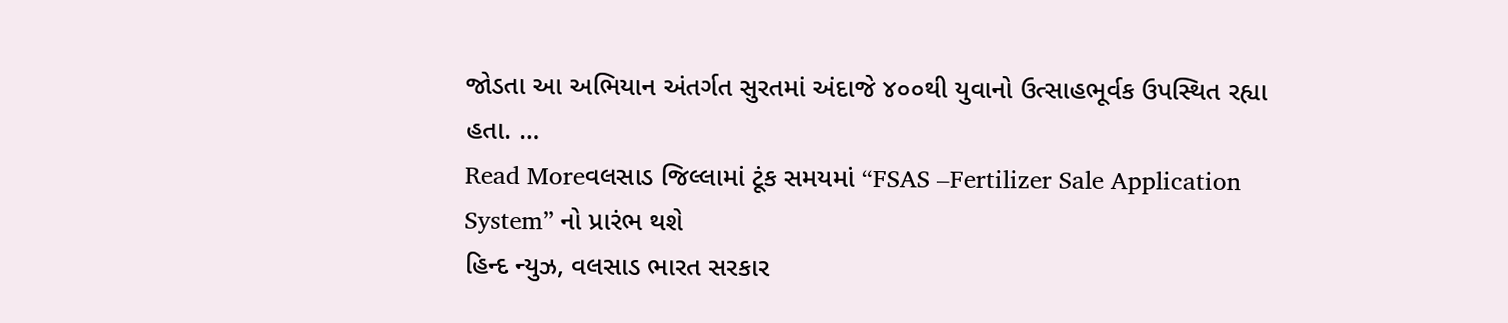જોડતા આ અભિયાન અંતર્ગત સુરતમાં અંદાજે ૪૦૦થી યુવાનો ઉત્સાહભૂર્વક ઉપસ્થિત રહ્યા હતા. …
Read Moreવલસાડ જિલ્લામાં ટૂંક સમયમાં “FSAS –Fertilizer Sale Application System” નો પ્રારંભ થશે
હિન્દ ન્યુઝ, વલસાડ ભારત સરકાર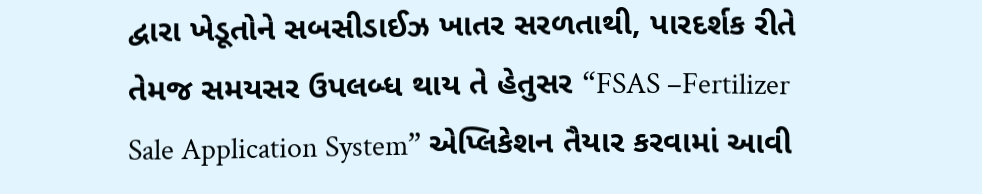દ્વારા ખેડૂતોને સબસીડાઈઝ ખાતર સરળતાથી, પારદર્શક રીતે તેમજ સમયસર ઉપલબ્ધ થાય તે હેતુસર “FSAS –Fertilizer Sale Application System” એપ્લિકેશન તૈયાર કરવામાં આવી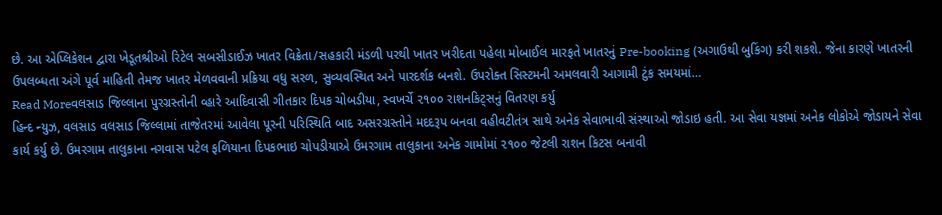છે. આ એપ્લિકેશન દ્વારા ખેડૂતશ્રીઓ રિટેલ સબસીડાઈઝ ખાતર વિક્રેતા/સહકારી મંડળી પરથી ખાતર ખરીદતા પહેલા મોબાઈલ મારફતે ખાતરનું Pre-booking (અગાઉથી બુકિંગ) કરી શકશે. જેના કારણે ખાતરની ઉપલબ્ધતા અંગે પૂર્વ માહિતી તેમજ ખાતર મેળવવાની પ્રક્રિયા વધુ સરળ, સુવ્યવસ્થિત અને પારદર્શક બનશે. ઉપરોક્ત સિસ્ટમની અમલવારી આગામી ટુંક સમયમાં…
Read Moreવલસાડ જિલ્લાના પુરગ્રસ્તોની વ્હારે આદિવાસી ગીતકાર દિપક ચોબડીયા, સ્વખર્ચે ૨૧૦૦ રાશનકિટ્સનું વિતરણ કર્યુ
હિન્દ ન્યુઝ, વલસાડ વલસાડ જિલ્લામાં તાજેતરમાં આવેલા પૂરની પરિસ્થિતિ બાદ અસરગ્રસ્તોને મદદરૂપ બનવા વહીવટીતંત્ર સાથે અનેક સેવાભાવી સંસ્થાઓ જોડાઇ હતી. આ સેવા યજ્ઞમાં અનેક લોકોએ જોડાયને સેવા કાર્ય કર્યુ છે. ઉમરગામ તાલુકાના નગવાસ પટેલ ફળિયાના દિપકભાઇ ચોપડીયાએ ઉમરગામ તાલુકાના અનેક ગામોમાં ૨૧૦૦ જેટલી રાશન કિટસ બનાવી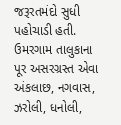જરૂરતમંદો સુધી પહોચાડી હતી. ઉમરગામ તાલુકાના પૂર અસરગ્રસ્ત એવા અંકલાછ, નગવાસ, ઝરોલી, ધનોલી,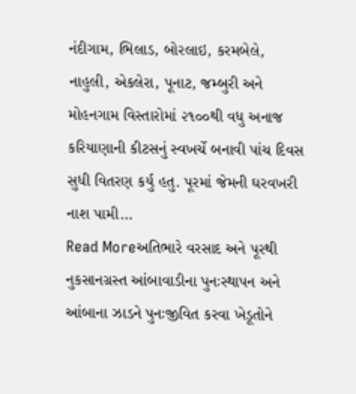નંદીગામ, ભિલાડ, બોરલાઇ, કરમબેલે, નાહુલી, એકલેરા, પૂનાટ, જમ્બુરી અને મોહનગામ વિસ્તારોમાં ૨૧૦૦થી વધુ અનાજ કરિયાણાની કીટસનું સ્વખર્ચે બનાવી પાંચ દિવસ સુધી વિતરણ કર્યુ હતુ. પૂરમાં જેમની ઘરવખરી નાશ પામી…
Read Moreઅતિભારે વરસાદ અને પૂરથી નુકસાનગ્રસ્ત આંબાવાડીના પુનઃસ્થાપન અને આંબાના ઝાડને પુનઃજીવિત કરવા ખેડૂતોને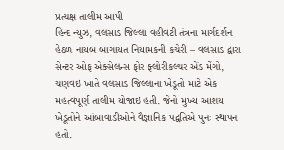પ્રત્યક્ષ તાલીમ આપી
હિન્દ ન્યુઝ, વલસાડ જિલ્લા વહીવટી તંત્રના માર્ગદર્શન હેઠળ નાયબ બાગાયત નિયામકની કચેરી – વલસાડ દ્વારા સેન્ટર ઓફ એક્સેલન્સ ફોર ફ્લોરીકલ્ચર એંડ મેંગો, ચણવઇ ખાતે વલસાડ જિલ્લાના ખેડૂતો માટે એક મહત્વપૂર્ણ તાલીમ યોજાઇ હતી. જેનો મુખ્ય આશય ખેડૂતોને આંબાવાડીઓને વૈજ્ઞાનિક પદ્વતિએ પુનઃ સ્થાપન હતો.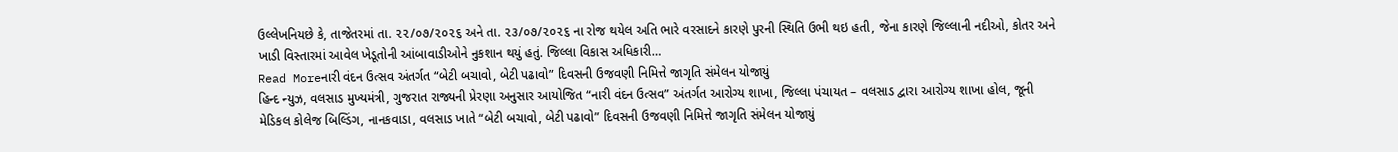ઉલ્લેખનિયછે કે, તાજેતરમાં તા. ૨૨/૦૭/૨૦૨૬ અને તા. ૨૩/૦૭/૨૦૨૬ ના રોજ થયેલ અતિ ભારે વરસાદને કારણે પુરની સ્થિતિ ઉભી થઇ હતી, જેના કારણે જિલ્લાની નદીઓ, કોતર અને ખાડી વિસ્તારમાં આવેલ ખેડૂતોની આંબાવાડીઓને નુકશાન થયું હતું. જિલ્લા વિકાસ અધિકારી…
Read Moreનારી વંદન ઉત્સવ અંતર્ગત “બેટી બચાવો, બેટી પઢાવો” દિવસની ઉજવણી નિમિત્તે જાગૃતિ સંમેલન યોજાયું
હિન્દ ન્યુઝ, વલસાડ મુખ્યમંત્રી, ગુજરાત રાજ્યની પ્રેરણા અનુસાર આયોજિત “નારી વંદન ઉત્સવ” અંતર્ગત આરોગ્ય શાખા, જિલ્લા પંચાયત – વલસાડ દ્વારા આરોગ્ય શાખા હોલ, જૂની મેડિકલ કોલેજ બિલ્ડિંગ, નાનકવાડા, વલસાડ ખાતે “બેટી બચાવો, બેટી પઢાવો” દિવસની ઉજવણી નિમિત્તે જાગૃતિ સંમેલન યોજાયું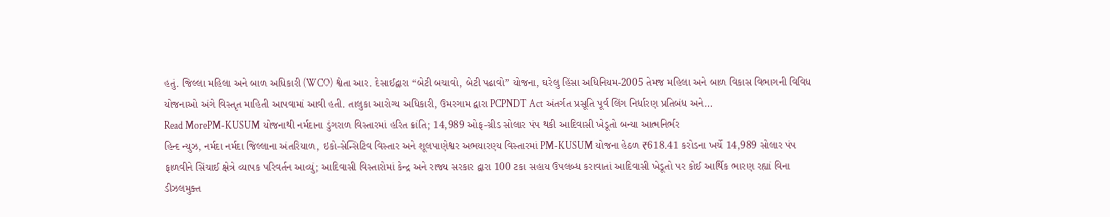હતું. જિલ્લા મહિલા અને બાળ અધિકારી (WCO) શ્વેતા આર. દેસાઈદ્વારા “બેટી બચાવો, બેટી પઢાવો” યોજના, ઘરેલુ હિંસા અધિનિયમ-2005 તેમજ મહિલા અને બાળ વિકાસ વિભાગની વિવિધ યોજનાઓ અંગે વિસ્તૃત માહિતી આપવામાં આવી હતી. તાલુકા આરોગ્ય અધિકારી, ઉમરગામ દ્વારા PCPNDT Act અંતર્ગત પ્રસૂતિ પૂર્વ લિંગ નિર્ધારણ પ્રતિબંધ અને…
Read MorePM-KUSUM યોજનાથી નર્મદાના ડુંગરાળ વિસ્તારમાં હરિત ક્રાંતિ; 14,989 ઓફ-ગ્રીડ સોલાર પંપ થકી આદિવાસી ખેડૂતો બન્યા આત્મનિર્ભર
હિન્દ ન્યુઝ, નર્મદા નર્મદા જિલ્લાના અંતરિયાળ, ઇકો-સેન્સિટિવ વિસ્તાર અને શૂલપાણેશ્વર અભયારણ્ય વિસ્તારમાં PM-KUSUM યોજના હેઠળ ₹618.41 કરોડના ખર્ચે 14,989 સોલાર પંપ ફાળવીને સિંચાઈ ક્ષેત્રે વ્યાપક પરિવર્તન આવ્યું; આદિવાસી વિસ્તારોમાં કેન્દ્ર અને રાજ્ય સરકાર દ્વારા 100 ટકા સહાય ઉપલબ્ધ કરાવાતાં આદિવાસી ખેડૂતો પર કોઈ આર્થિક ભારણ રહ્યાં વિના ડીઝલમુક્ત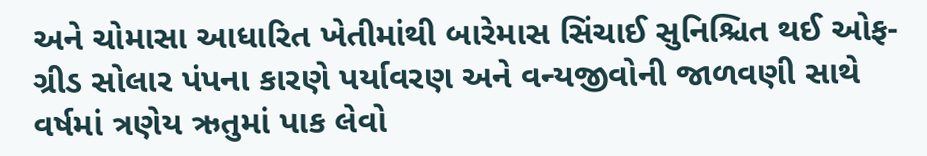અને ચોમાસા આધારિત ખેતીમાંથી બારેમાસ સિંચાઈ સુનિશ્ચિત થઈ ઓફ-ગ્રીડ સોલાર પંપના કારણે પર્યાવરણ અને વન્યજીવોની જાળવણી સાથે વર્ષમાં ત્રણેય ઋતુમાં પાક લેવો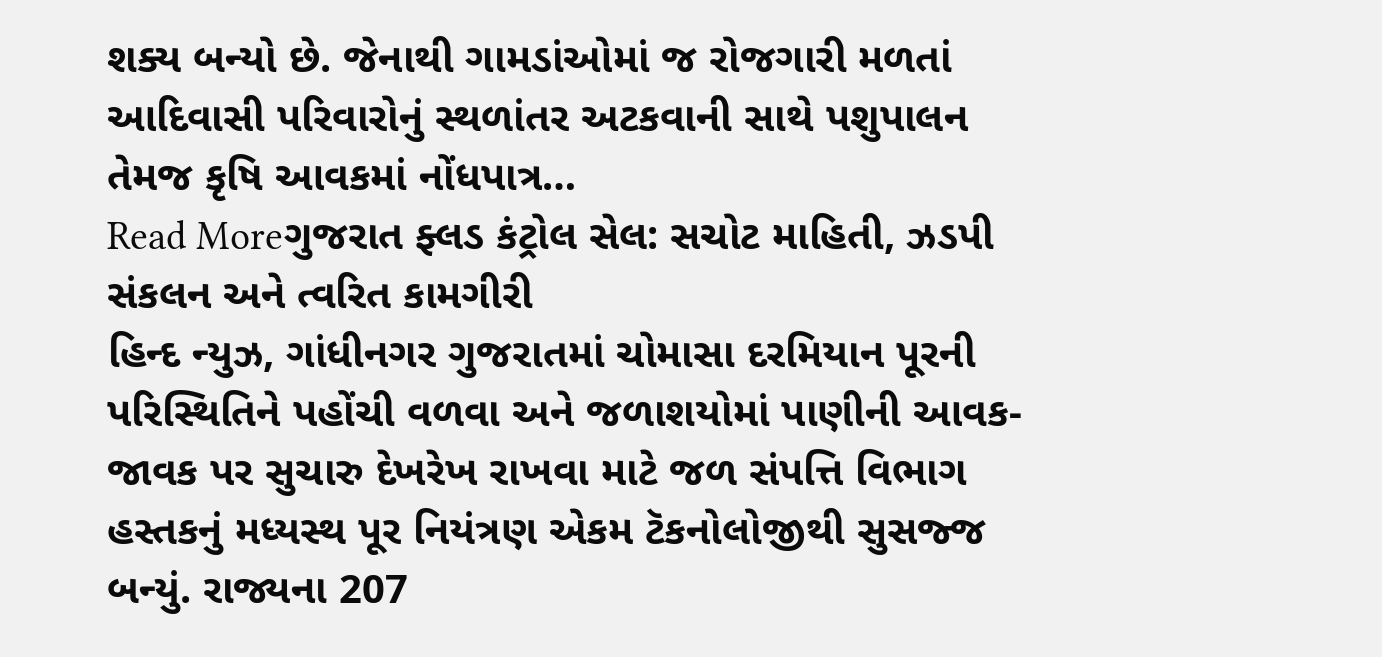શક્ય બન્યો છે. જેનાથી ગામડાંઓમાં જ રોજગારી મળતાં આદિવાસી પરિવારોનું સ્થળાંતર અટકવાની સાથે પશુપાલન તેમજ કૃષિ આવકમાં નોંધપાત્ર…
Read Moreગુજરાત ફ્લડ કંટ્રોલ સેલ: સચોટ માહિતી, ઝડપી સંકલન અને ત્વરિત કામગીરી
હિન્દ ન્યુઝ, ગાંધીનગર ગુજરાતમાં ચોમાસા દરમિયાન પૂરની પરિસ્થિતિને પહોંચી વળવા અને જળાશયોમાં પાણીની આવક-જાવક પર સુચારુ દેખરેખ રાખવા માટે જળ સંપત્તિ વિભાગ હસ્તકનું મધ્યસ્થ પૂર નિયંત્રણ એકમ ટૅકનોલોજીથી સુસજ્જ બન્યું. રાજ્યના 207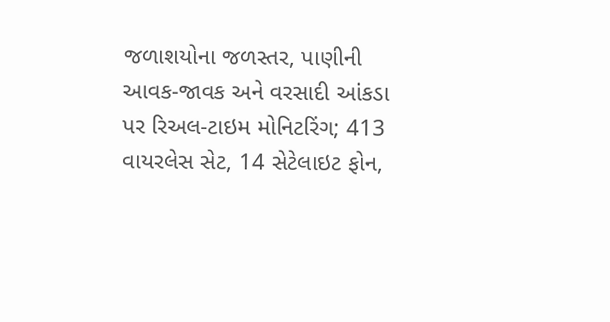જળાશયોના જળસ્તર, પાણીની આવક-જાવક અને વરસાદી આંકડા પર રિઅલ-ટાઇમ મોનિટરિંગ; 413 વાયરલેસ સેટ, 14 સેટેલાઇટ ફોન,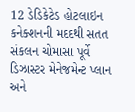12 ડેડિકેટેડ હોટલાઇન કનેક્શનની મદદથી સતત સંકલન ચોમાસા પૂર્વે ડિઝાસ્ટર મેનેજમેન્ટ પ્લાન અને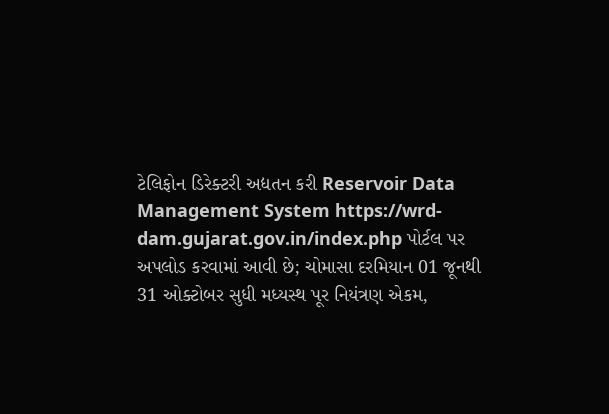ટેલિફોન ડિરેક્ટરી અદ્યતન કરી Reservoir Data Management System https://wrd-dam.gujarat.gov.in/index.php પોર્ટલ પર અપલોડ કરવામાં આવી છે; ચોમાસા દરમિયાન 01 જૂનથી 31 ઓક્ટોબર સુધી મધ્યસ્થ પૂર નિયંત્રણ એકમ,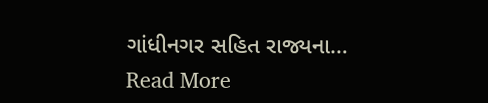ગાંધીનગર સહિત રાજ્યના…
Read More